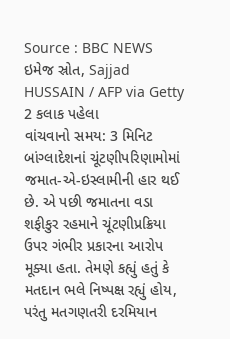Source : BBC NEWS
ઇમેજ સ્રોત, Sajjad HUSSAIN / AFP via Getty
2 કલાક પહેલા
વાંચવાનો સમય: 3 મિનિટ
બાંગ્લાદેશનાં ચૂંટણીપરિણામોમાં જમાત-એ-ઇસ્લામીની હાર થઈ છે. એ પછી જમાતના વડા શફીકુર રહમાને ચૂંટણીપ્રક્રિયા ઉપર ગંભીર પ્રકારના આરોપ મૂક્યા હતા. તેમણે કહ્યું હતું કે મતદાન ભલે નિષ્પક્ષ રહ્યું હોય, પરંતુ મતગણતરી દરમિયાન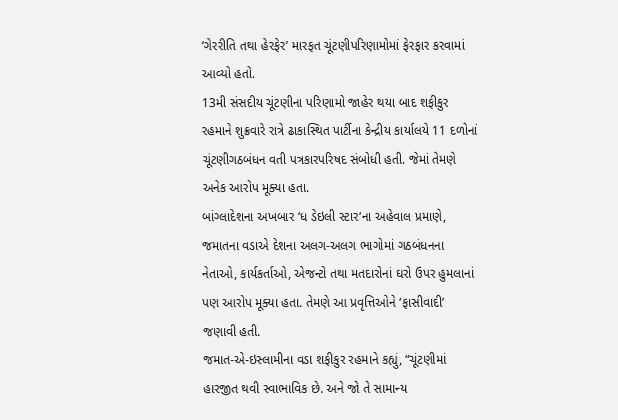‘ગેરરીતિ તથા હેરફેર’ મારફત ચૂંટણીપરિણામોમાં ફેરફાર કરવામાં આવ્યો હતો.
13મી સંસદીય ચૂંટણીના પરિણામો જાહેર થયા બાદ શફીકુર રહમાને શુક્રવારે રાત્રે ઢાકાસ્થિત પાર્ટીના કેન્દ્રીય કાર્યાલયે 11 દળોનાં ચૂંટણીગઠબંધન વતી પત્રકારપરિષદ સંબોધી હતી. જેમાં તેમણે અનેક આરોપ મૂક્યા હતા.
બાંગ્લાદેશના અખબાર ‘ધ ડેઇલી સ્ટાર‘ના અહેવાલ પ્રમાણે, જમાતના વડાએ દેશના અલગ-અલગ ભાગોમાં ગઠબંધનના નેતાઓ, કાર્યકર્તાઓ, એજન્ટો તથા મતદારોનાં ઘરો ઉપર હુમલાનાં પણ આરોપ મૂક્યા હતા. તેમણે આ પ્રવૃત્તિઓને ‘ફાસીવાદી’ જણાવી હતી.
જમાત-એ-ઇસ્લામીના વડા શફીકુર રહમાને કહ્યું, “ચૂંટણીમાં હારજીત થવી સ્વાભાવિક છે. અને જો તે સામાન્ય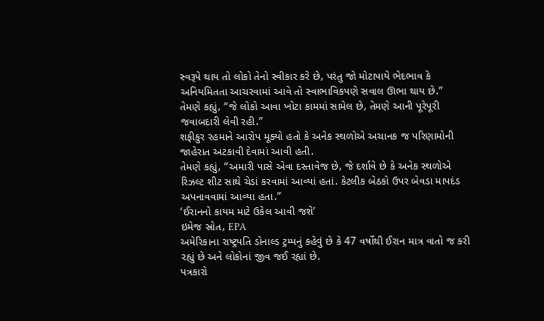સ્વરૂપે થાય તો લોકો તેનો સ્વીકાર કરે છે, પરંતુ જો મોટાપાયે ભેદભાવ કે અનિયમિતતા આચરવામાં આવે તો સ્વાભાવિકપણે સવાલ ઊભા થાય છે.”
તેમણે કહ્યું, “જે લોકો આવા ખોટા કામમાં સામેલ છે, તેમણે આની પૂરેપૂરી જવાબદારી લેવી રહી.”
શફીકુર રહમાને આરોપ મૂક્યો હતો કે અનેક સ્થળોએ અચાનક જ પરિણામોની જાહેરાત અટકાવી દેવામાં આવી હતી.
તેમણે કહ્યું, “અમારી પાસે એવા દસ્તાવેજ છે, જે દર્શાવે છે કે અનેક સ્થળોએ રિઝલ્ટ શીટ સાથે ચેડાં કરવામાં આવ્યાં હતાં. કેટલીક બેઠકો ઉપર બેવડા માપદંડ અપનાવવામાં આવ્યા હતા.”
‘ઈરાનનો કાયમ માટે ઉકેલ આવી જશે’
ઇમેજ સ્રોત, EPA
અમેરિકાના રાષ્ટ્રપતિ ડોનાલ્ડ ટ્રમ્પનું કહેવું છે કે 47 વર્ષોથી ઈરાન માત્ર વાતો જ કરી રહ્યું છે અને લોકોનાં જીવ જઈ રહ્યાં છે.
પત્રકારો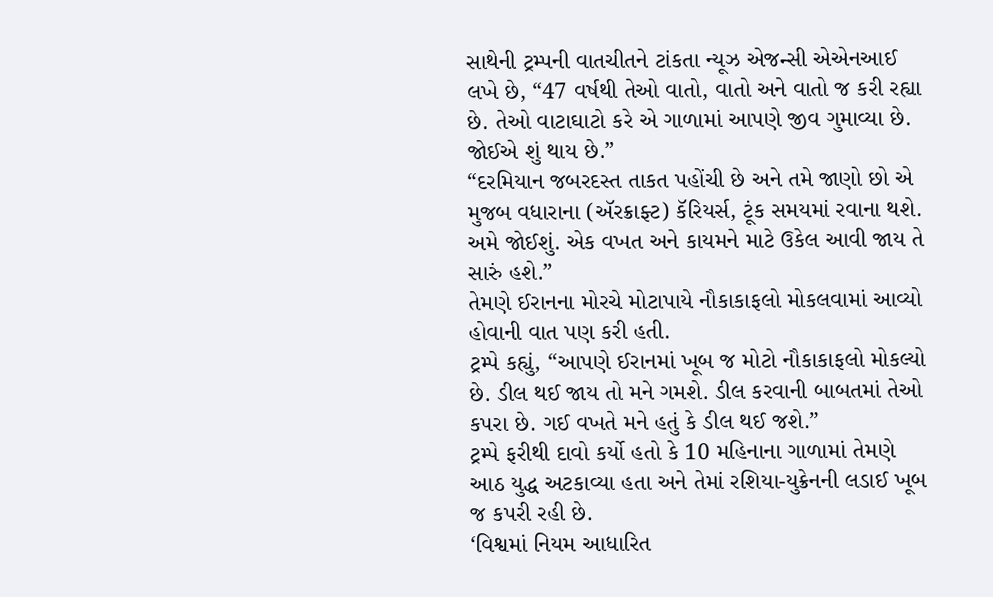સાથેની ટ્રમ્પની વાતચીતને ટાંકતા ન્યૂઝ એજન્સી એએનઆઈ લખે છે, “47 વર્ષથી તેઓ વાતો, વાતો અને વાતો જ કરી રહ્યા છે. તેઓ વાટાઘાટો કરે એ ગાળામાં આપણે જીવ ગુમાવ્યા છે. જોઈએ શું થાય છે.”
“દરમિયાન જબરદસ્ત તાકત પહોંચી છે અને તમે જાણો છો એ મુજબ વધારાના (ઍરક્રાફ્ટ) કૅરિયર્સ, ટૂંક સમયમાં રવાના થશે. અમે જોઈશું. એક વખત અને કાયમને માટે ઉકેલ આવી જાય તે સારું હશે.”
તેમણે ઈરાનના મોરચે મોટાપાયે નૌકાકાફલો મોકલવામાં આવ્યો હોવાની વાત પણ કરી હતી.
ટ્રમ્પે કહ્યું, “આપણે ઈરાનમાં ખૂબ જ મોટો નૌકાકાફલો મોકલ્યો છે. ડીલ થઈ જાય તો મને ગમશે. ડીલ કરવાની બાબતમાં તેઓ કપરા છે. ગઈ વખતે મને હતું કે ડીલ થઈ જશે.”
ટ્રમ્પે ફરીથી દાવો કર્યો હતો કે 10 મહિનાના ગાળામાં તેમણે આઠ યુદ્ધ અટકાવ્યા હતા અને તેમાં રશિયા-યુક્રેનની લડાઈ ખૂબ જ કપરી રહી છે.
‘વિશ્વમાં નિયમ આધારિત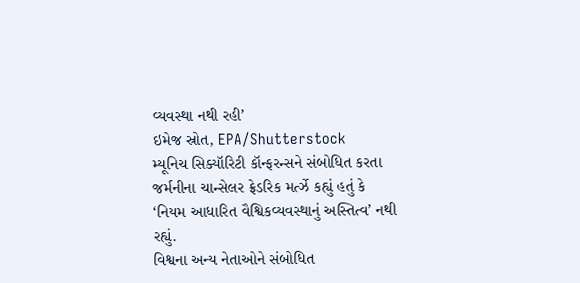વ્યવસ્થા નથી રહી’
ઇમેજ સ્રોત, EPA/Shutterstock
મ્યૂનિચ સિક્યૉરિટી કૉન્ફરન્સને સંબોધિત કરતા જર્મનીના ચાન્સેલર ફ્રેડરિક મર્ત્ઝે કહ્યું હતું કે ‘નિયમ આધારિત વૈશ્વિકવ્યવસ્થાનું અસ્તિત્વ’ નથી રહ્યું.
વિશ્વના અન્ય નેતાઓને સંબોધિત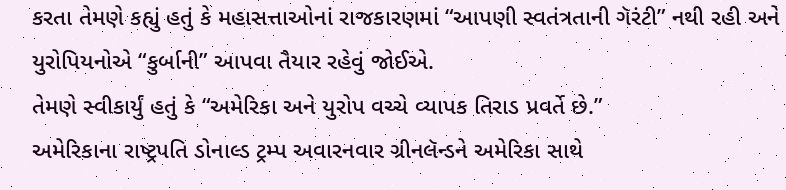કરતા તેમણે કહ્યું હતું કે મહાસત્તાઓનાં રાજકારણમાં “આપણી સ્વતંત્રતાની ગૅરંટી” નથી રહી અને યુરોપિયનોએ “કુર્બાની” આપવા તૈયાર રહેવું જોઈએ.
તેમણે સ્વીકાર્યું હતું કે “અમેરિકા અને યુરોપ વચ્ચે વ્યાપક તિરાડ પ્રવર્તે છે.”
અમેરિકાના રાષ્ટ્રપતિ ડોનાલ્ડ ટ્રમ્પ અવારનવાર ગ્રીનલૅન્ડને અમેરિકા સાથે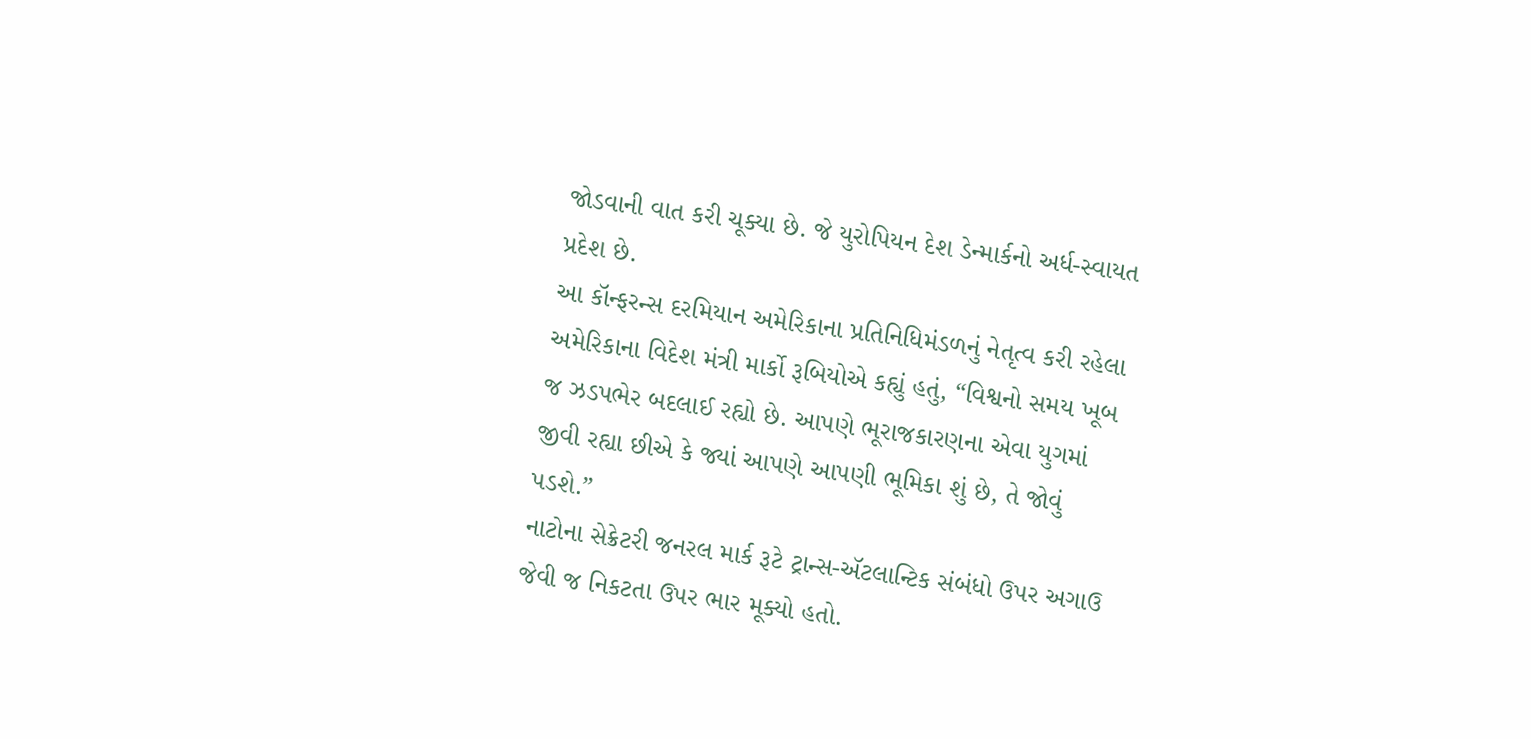જોડવાની વાત કરી ચૂક્યા છે. જે યુરોપિયન દેશ ડેન્માર્કનો અર્ધ-સ્વાયત પ્રદેશ છે.
આ કૉન્ફરન્સ દરમિયાન અમેરિકાના પ્રતિનિધિમંડળનું નેતૃત્વ કરી રહેલા અમેરિકાના વિદેશ મંત્રી માર્કો રૂબિયોએ કહ્યું હતું, “વિશ્વનો સમય ખૂબ જ ઝડપભેર બદલાઈ રહ્યો છે. આપણે ભૂરાજકારણના એવા યુગમાં જીવી રહ્યા છીએ કે જ્યાં આપણે આપણી ભૂમિકા શું છે, તે જોવું પડશે.”
નાટોના સેક્રેટરી જનરલ માર્ક રૂટે ટ્રાન્સ-ઍટલાન્ટિક સંબંધો ઉપર અગાઉ જેવી જ નિકટતા ઉપર ભાર મૂક્યો હતો.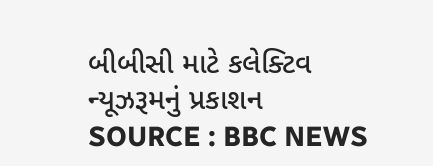બીબીસી માટે કલેક્ટિવ ન્યૂઝરૂમનું પ્રકાશન
SOURCE : BBC NEWS